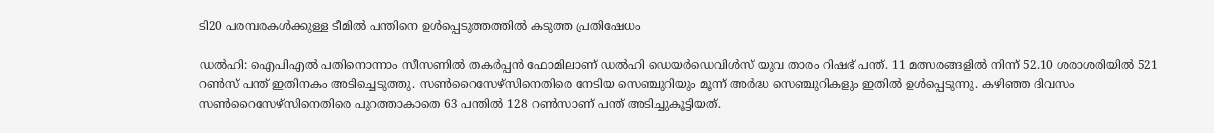ടി20 പരമ്പരകള്‍ക്കുള്ള ടീമില്‍ പന്തിനെ ഉള്‍പ്പെടുത്തത്തില്‍ കടുത്ത പ്രതിഷേധം

ഡല്‍ഹി: ഐപിഎല്‍ പതിനൊന്നാം സീസണില്‍ തകര്‍പ്പന്‍ ഫോമിലാണ് ഡല്‍ഹി ഡെയര്‍ഡെവിള്‍സ് യുവ താരം റിഷഭ് പന്ത്. 11 മത്സരങ്ങളില്‍ നിന്ന് 52.10 ശരാശരിയില്‍ 521 റണ്‍സ് പന്ത് ഇതിനകം അടിച്ചെടുത്തു. സണ്‍റൈസേഴ്സിനെതിരെ നേടിയ സെഞ്ചുറിയും മൂന്ന് അര്‍ദ്ധ സെഞ്ചുറികളും ഇതില്‍ ഉള്‍പ്പെടുന്നു. കഴി‌ഞ്ഞ ദിവസം സണ്‍റൈസേഴ്സിനെതിരെ പുറത്താകാതെ 63 പന്തില്‍ 128 റണ്‍സാണ് പന്ത് അടിച്ചുകൂട്ടിയത്.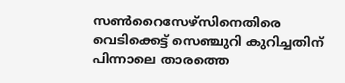സണ്‍റൈസേഴ്സിനെതിരെ വെടിക്കെട്ട് സെഞ്ചുറി കുറിച്ചതിന് പിന്നാലെ താരത്തെ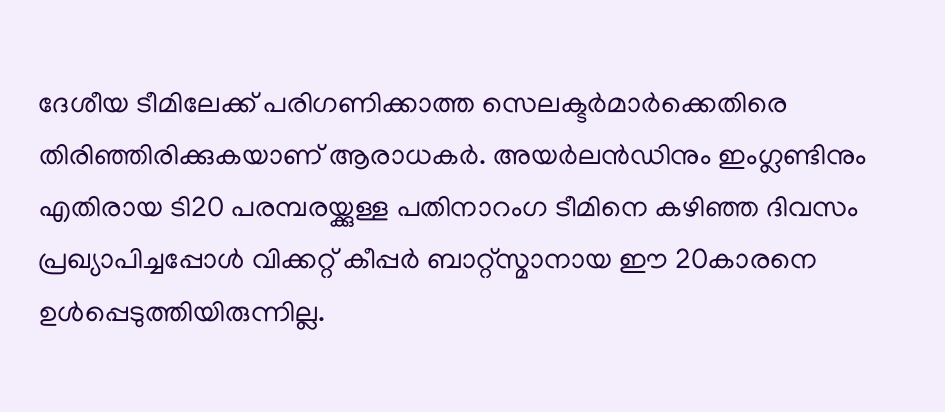ദേശീയ ടീമിലേക്ക് പരിഗണിക്കാത്ത സെലക്ടര്‍മാര്‍ക്കെതിരെ തിരിഞ്ഞിരിക്കുകയാണ് ആരാധകര്‍. അയര്‍ലന്‍ഡിനും ഇംഗ്ലണ്ടിനും എതിരായ ടി20 പരമ്പരയ്ക്കുള്ള പതിനാറംഗ ടീമിനെ കഴിഞ്ഞ ദിവസം പ്രഖ്യാപിച്ചപ്പോള്‍ വിക്കറ്റ് കീപ്പര്‍ ബാറ്റ്സ്മാനായ ഈ 20കാരനെ ഉള്‍പ്പെടുത്തിയിരുന്നില്ല.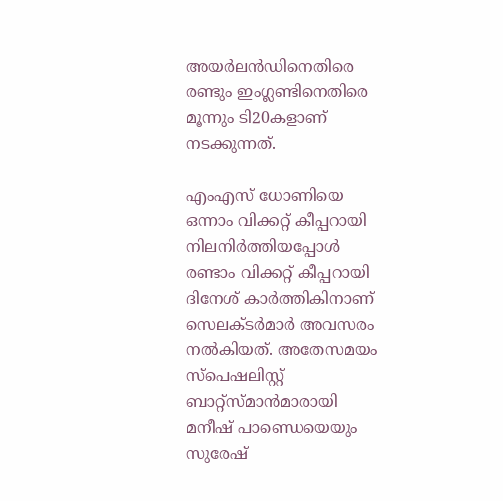അയര്‍ലന്‍ഡിനെതിരെ രണ്ടും ഇംഗ്ലണ്ടിനെതിരെ മൂന്നും ടി20കളാണ് നടക്കുന്നത്.

എംഎസ് ധോണിയെ ഒന്നാം വിക്കറ്റ് കീപ്പറായി നിലനിര്‍ത്തിയപ്പോള്‍ രണ്ടാം വിക്കറ്റ് കീപ്പറായി ദിനേശ് കാര്‍ത്തികിനാണ് സെലക്ടര്‍മാര്‍ അവസരം നല്‍കിയത്. അതേസമയം സ്‌പെഷലിസ്റ്റ് ബാറ്റ്സ്മാന്‍മാരായി മനീഷ് പാണ്ഡെയെയും സുരേഷ്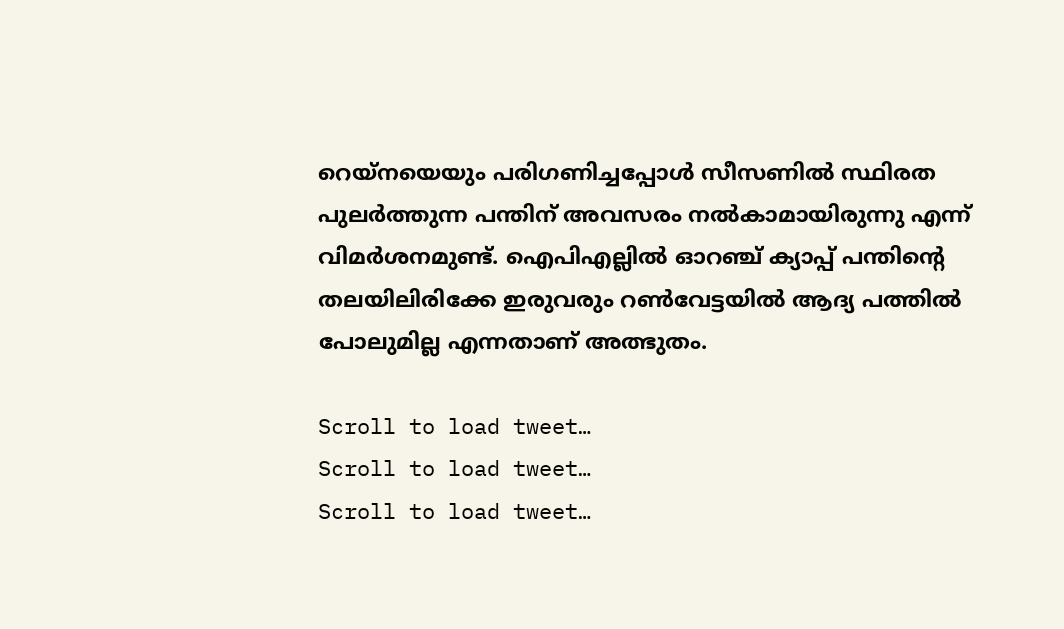റെയ്നയെയും പരിഗണിച്ചപ്പോള്‍ സീസണില്‍ സ്ഥിരത പുലര്‍ത്തുന്ന പന്തിന് അവസരം നല്‍കാമായിരുന്നു എന്ന് വിമര്‍‍ശനമുണ്ട്. ഐപിഎല്ലില്‍ ഓറഞ്ച് ക്യാപ്പ് പന്തിന്‍റെ തലയിലിരിക്കേ ഇരുവരും റണ്‍വേട്ടയില്‍ ആദ്യ പത്തില്‍ പോലുമില്ല എന്നതാണ് അത്ഭുതം.

Scroll to load tweet…
Scroll to load tweet…
Scroll to load tweet…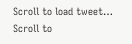Scroll to load tweet…
Scroll to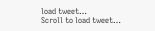load tweet…
Scroll to load tweet…